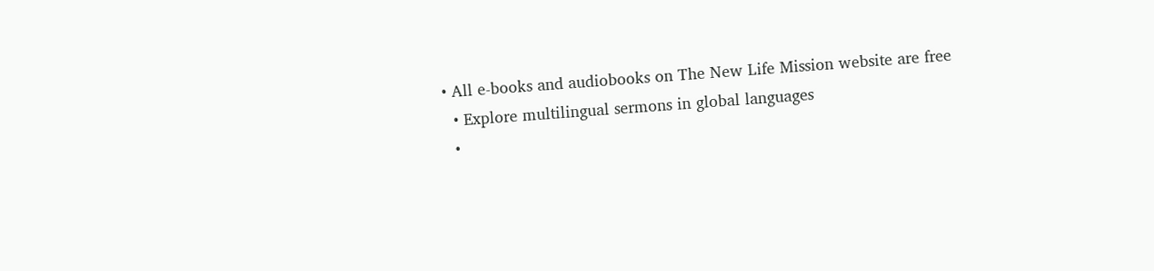• All e-books and audiobooks on The New Life Mission website are free
  • Explore multilingual sermons in global languages
  •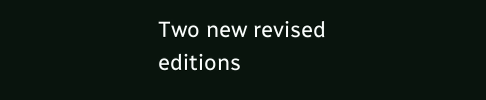Two new revised editions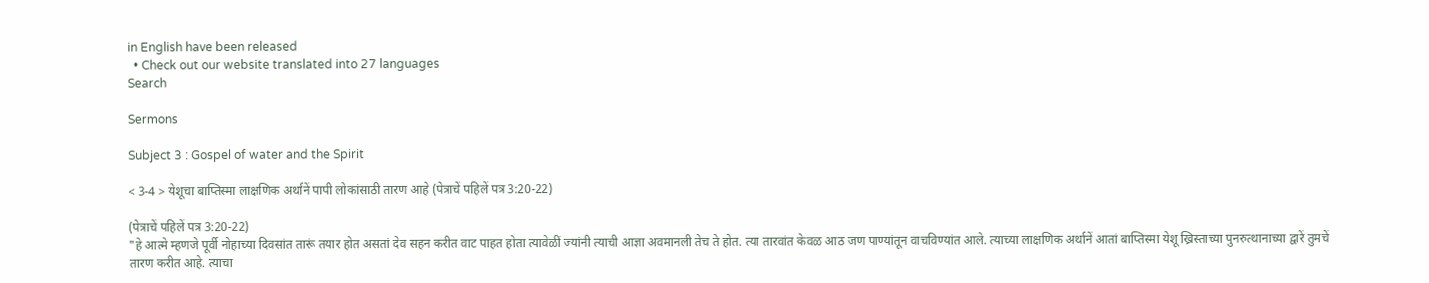in English have been released
  • Check out our website translated into 27 languages
Search

Sermons

Subject 3 : Gospel of water and the Spirit

< 3-4 > येशूचा बाप्तिस्मा लाक्षणिक अर्थानें पापी लोकांसाठी तारण आहे (पेत्राचें पहिलें पत्र 3:20-22)

(पेत्राचें पहिलें पत्र 3:20-22)
"हे आत्मे म्हणजे पूर्वी नोहाच्या दिवसांत तारूं तयार होत असतां देव सहन करीत वाट पाहत होता त्यावेळीं ज्यांनी त्याची आज्ञा अवमानली तेच ते होत. त्या तारवांत केवळ आठ जण पाण्यांतून वाचविण्यांत आले. त्याच्या लाक्षणिक अर्थानें आतां बाप्तिस्मा येशू ख्रिस्ताच्या पुनरुत्थानाच्या द्वारें तुमचें तारण करीत आहे. त्याचा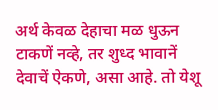अर्थ केवळ देहाचा मळ धुऊन टाकणें नव्हे, तर शुध्द भावानें देवाचें ऐकणे, असा आहे. तो येशू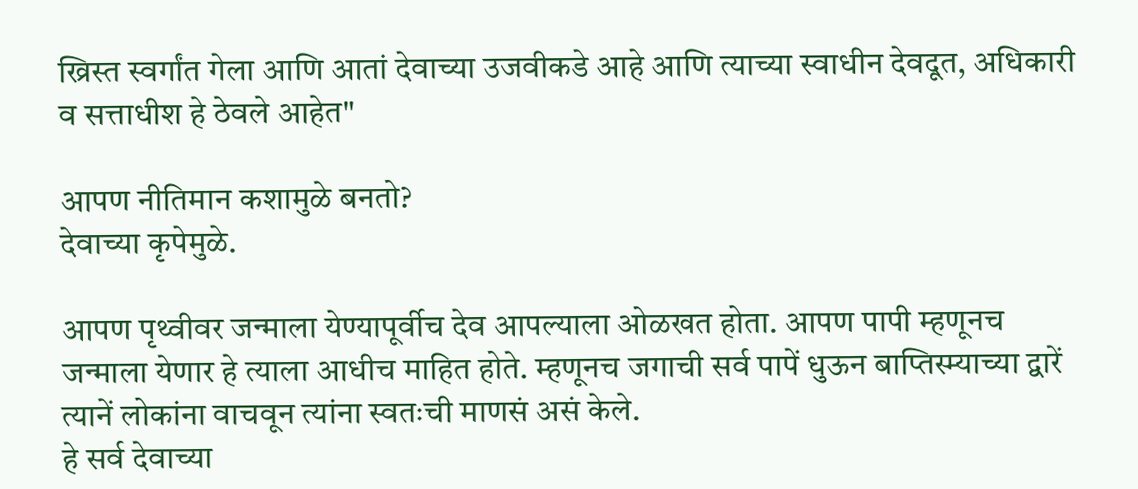ख्रिस्त स्वर्गांत गेला आणि आतां देवाच्या उजवीकडे आहे आणि त्याच्या स्वाधीन देवदूत, अधिकारी व सत्ताधीश हे ठेवले आहेत"

आपण नीतिमान कशामुळे बनतो?
देवाच्या कृपेमुळे.

आपण पृथ्वीवर जन्माला येण्यापूर्वीच देव आपल्याला ओळखत होता. आपण पापी म्हणूनच जन्माला येणार हे त्याला आधीच माहित होते. म्हणूनच जगाची सर्व पापें धुऊन बाप्तिस्म्याच्या द्वारें त्यानें लोकांना वाचवून त्यांना स्वतःची माणसं असं केले.
हे सर्व देवाच्या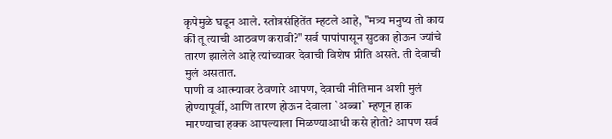कृपेमुळे घडून आले. स्तोत्रसंहितेंत म्हटले आहे, "मत्र्य मनुष्य तो काय कीं तू त्याची आठवण करावी?" सर्व पापांपासून सुटका होऊन ज्यांचे तारण झालेले आहे त्यांच्यावर देवाची विशेष प्रीति असते. ती देवाची मुलं असतात.
पाणी व आत्म्यावर ठेवणारे आपण, देवाची नीतिमान अशी मुलं होण्यापूर्वी, आणि तारण होऊन देवाला `अब्बा` म्हणून हाक मारण्याचा हक्क आपल्याला मिळण्याआधी कसे होतो? आपण सर्व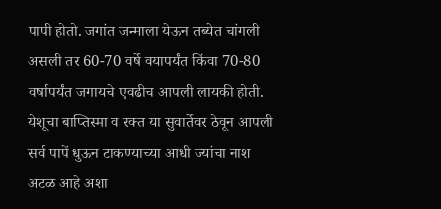पापी होतो. जगांत जन्माला येऊन तब्येत चांगली असली तर 60-70 वर्षे वयापर्यंत किंवा 70-80 वर्षापर्यंत जगायचे एवढीच आपली लायकी होती.
येशूचा बाप्तिस्मा व रक्त या सुवार्तेवर ठेवून आपली सर्व पापें धुऊन टाकण्याच्या आधी ज्यांचा नाश अटळ आहे अशा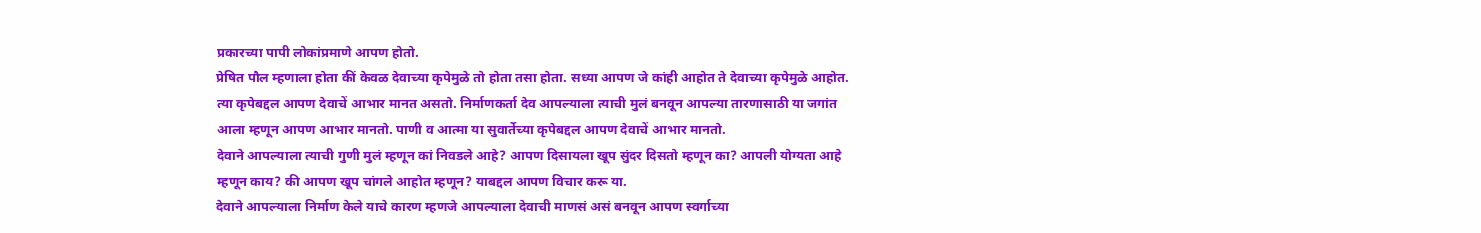प्रकारच्या पापी लोकांप्रमाणे आपण होतो.
प्रेषित पौल म्हणाला होता कीं केवळ देवाच्या कृपेमुळे तो होता तसा होता. सध्या आपण जे कांही आहोत ते देवाच्या कृपेमुळे आहोत. त्या कृपेबद्दल आपण देवाचें आभार मानत असतो. निर्माणकर्ता देव आपल्याला त्याची मुलं बनवून आपल्या तारणासाठी या जगांत आला म्हणून आपण आभार मानतो. पाणी व आत्मा या सुवार्तेच्या कृपेबद्दल आपण देवाचें आभार मानतो.
देवाने आपल्याला त्याची गुणी मुलं म्हणून कां निवडले आहे? आपण दिसायला खूप सुंदर दिसतो म्हणून का? आपली योग्यता आहे म्हणून काय? की आपण खूप चांगले आहोत म्हणून? याबद्दल आपण विचार करू या.
देवाने आपल्याला निर्माण केले याचे कारण म्हणजे आपल्याला देवाची माणसं असं बनवून आपण स्वर्गाच्या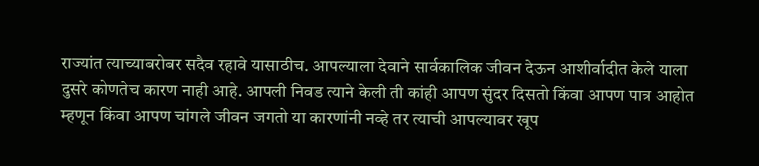राज्यांत त्याच्याबरोबर सदैव रहावे यासाठीच. आपल्याला देवाने सार्वकालिक जीवन देऊन आशीर्वादीत केले याला दुसरे कोणतेच कारण नाही आहे. आपली निवड त्याने केली ती कांही आपण सुंदर दिसतो किंवा आपण पात्र आहोत म्हणून किंवा आपण चांगले जीवन जगतो या कारणांनी नव्हे तर त्याची आपल्यावर खूप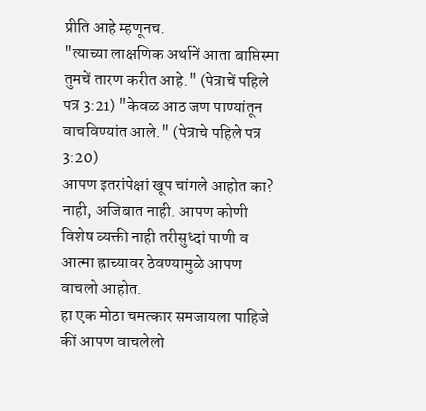प्रीति आहे म्हणूनच.
"त्याच्या लाक्षणिक अर्थानें आता बाप्तिस्मा तुमचें तारण करीत आहे." (पेत्राचें पहिले पत्र 3:21) "केवळ आठ जण पाण्यांतून वाचविण्यांत आले." (पेत्राचे पहिले पत्र 3:20)
आपण इतरांपेक्षां खूप चांगले आहोत का? नाही, अजिबात नाही. आपण कोणी विशेष व्यक्ती नाही तरीसुध्दां पाणी व आत्मा ह्राच्यावर ठेवण्यामुळे आपण वाचलो आहोत.
हा एक मोठा चमत्कार समजायला पाहिजे कीं आपण वाचलेलो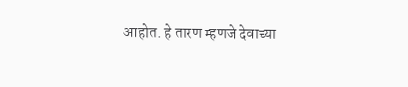आहोत. हे तारण म्हणजे देवाच्या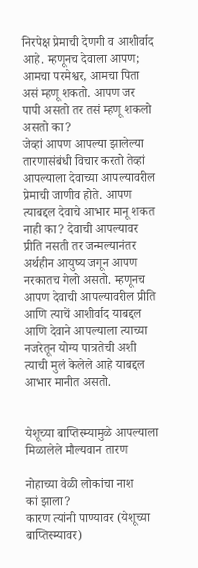निरपेक्ष प्रेमाची देणगी व आशीर्वाद आहे. म्हणूनच देवाला आपण; आमचा परमेश्वर, आमचा पिता असं म्हणू शकतो. आपण जर पापी असतो तर तसं म्हणू शकलो असतो का?
जेव्हां आपण आपल्या झालेल्या तारणासंबंधी विचार करतो तेव्हां आपल्याला देवाच्या आपल्यावरील प्रेमाची जाणीव होते. आपण त्याबद्दल देवाचे आभार मानू शकत नाही का? देवाची आपल्यावर प्रीति नसती तर जन्मल्यानंतर अर्थहीन आयुष्य जगून आपण नरकातच गेलो असतो. म्हणूनच आपण देवाची आपल्यावरील प्रीति आणि त्याचें आशीर्वाद याबद्दल आणि देवाने आपल्याला त्याच्या नजरेतून योग्य पात्रतेची अशी त्याची मुलं केलेले आहे याबद्दल आभार मानीत असतो.


येशूच्या बाप्तिस्म्यामुळे आपल्याला मिळालेले मौल्यवान तारण

नोहाच्या वेळी लोकांचा नाश
कां झाला?
कारण त्यांनी पाण्यावर (येशूच्या बाप्तिस्म्यावर)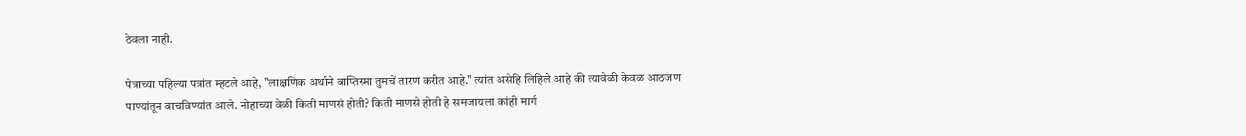ठेवला नाही.

पेत्राच्या पहिल्या पत्रांत म्हटले आहे, "लाक्षणिक अर्थाने बाप्तिस्मा तुमचें तारण करीत आहे." त्यांत असेहि लिहिले आहे की त्यावेळी केवळ आठजण पाण्यांतून वाचविण्यांत आले. नोहाच्या वेळी किती माणसं होती? किती माणसे होती हे समजायला कांही मार्ग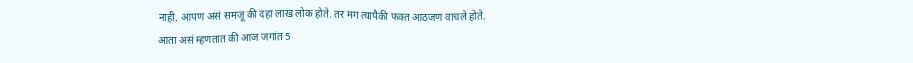नाही. आपण असं समजू की दहा लाख लोक होते. तर मग त्यापैकी फक्त आठजण वाचले होते.
आता असं म्हणतात की आज जगांत 5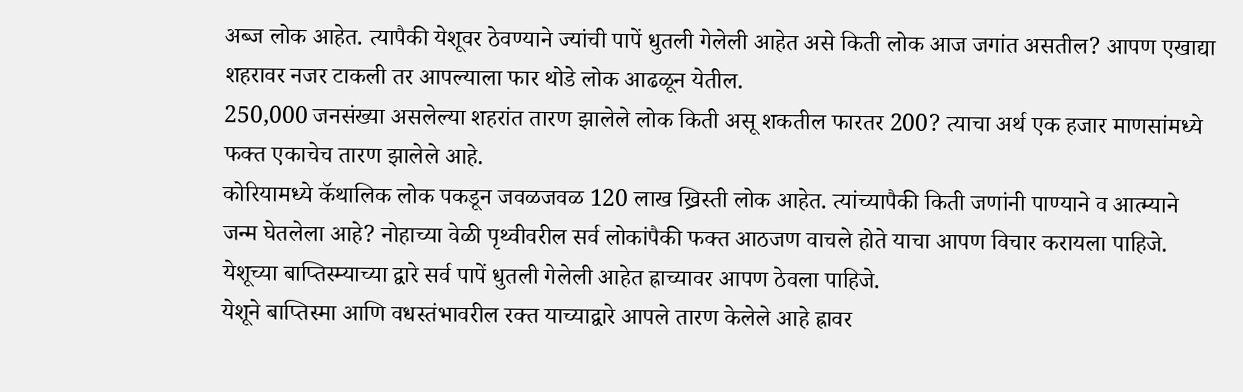अब्ज लोक आहेत. त्यापैकी येशूवर ठेवण्याने ज्यांची पापें धुतली गेलेली आहेत असे किती लोक आज जगांत असतील? आपण एखाद्या शहरावर नजर टाकली तर आपल्याला फार थोडे लोक आढळून येतील.
250,000 जनसंख्या असलेल्या शहरांत तारण झालेले लोक किती असू शकतील फारतर 200? त्याचा अर्थ एक हजार माणसांमध्ये फक्त एकाचेच तारण झालेले आहे.
कोरियामध्ये कॅथालिक लोक पकडून जवळजवळ 120 लाख ख्रिस्ती लोक आहेत. त्यांच्यापैकी किती जणांनी पाण्याने व आत्म्याने जन्म घेतलेला आहे? नोहाच्या वेळी पृथ्वीवरील सर्व लोकांपैकी फक्त आठजण वाचले होते याचा आपण विचार करायला पाहिजे. येशूच्या बाप्तिस्म्याच्या द्वारे सर्व पापें धुतली गेलेली आहेत ह्राच्यावर आपण ठेवला पाहिजे.
येशूने बाप्तिस्मा आणि वधस्तंभावरील रक्त याच्याद्वारे आपले तारण केलेले आहे ह्रावर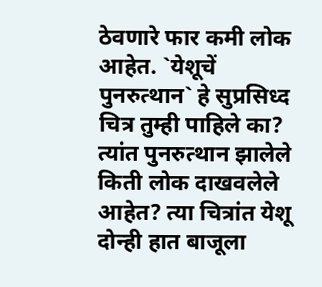ठेवणारे फार कमी लोक आहेत. `येशूचें पुनरुत्थान` हे सुप्रसिध्द चित्र तुम्ही पाहिले का? त्यांत पुनरुत्थान झालेले किती लोक दाखवलेले आहेत? त्या चित्रांत येशू दोन्ही हात बाजूला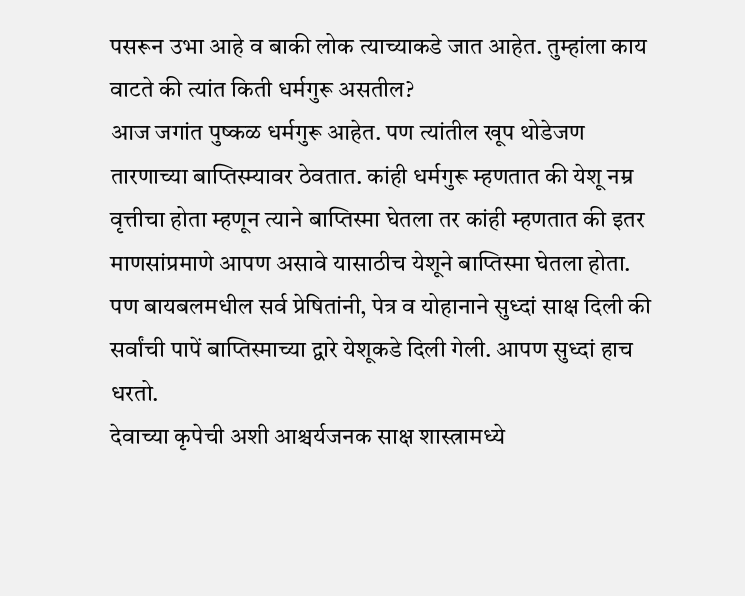पसरून उभा आहे व बाकी लोक त्याच्याकडे जात आहेत. तुम्हांला काय वाटते की त्यांत किती धर्मगुरू असतील?
आज जगांत पुष्कळ धर्मगुरू आहेत. पण त्यांतील खूप थोडेजण तारणाच्या बाप्तिस्म्यावर ठेवतात. कांही धर्मगुरू म्हणतात की येशू नम्र वृत्तीचा होता म्हणून त्याने बाप्तिस्मा घेतला तर कांही म्हणतात की इतर माणसांप्रमाणे आपण असावे यासाठीच येशूने बाप्तिस्मा घेतला होता.
पण बायबलमधील सर्व प्रेषितांनी, पेत्र व योहानाने सुध्दां साक्ष दिली की सर्वांची पापें बाप्तिस्माच्या द्वारे येशूकडे दिली गेली. आपण सुध्दां हाच धरतो.
देवाच्या कृपेची अशी आश्चर्यजनक साक्ष शास्त्रामध्ये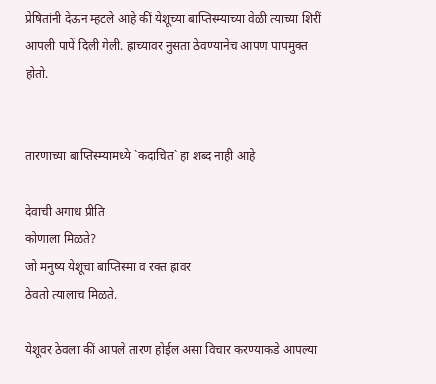प्रेषितांनी देऊन म्हटले आहे कीं येशूच्या बाप्तिस्म्याच्या वेळी त्याच्या शिरीं आपली पापें दिली गेली. ह्राच्यावर नुसता ठेवण्यानेच आपण पापमुक्त होतो.


तारणाच्या बाप्तिस्म्यामध्ये `कदाचित` हा शब्द नाही आहे

देवाची अगाध प्रीति
कोणाला मिळते?
जो मनुष्य येशूचा बाप्तिस्मा व रक्त ह्रावर
ठेवतो त्यालाच मिळते.

येशूवर ठेवला कीं आपले तारण होईल असा विचार करण्याकडे आपल्या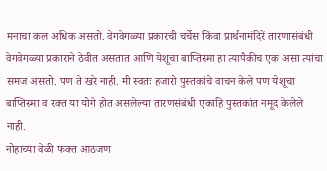मनाचा कल अधिक असतो. वेगवेगळ्या प्रकारची चर्चेस किंवा प्रार्थनामंदिरें तारणासंबंधी वेगवेगळ्या प्रकाराने ठेवीत असतात आणि येशूचा बाप्तिस्मा हा त्यापैकीच एक असा त्यांचा समज असतो. पण ते खरे नाही. मी स्वतः हजारो पुस्तकांचे वाचन केले पण येशूचा बाप्तिस्मा व रक्त या योगे होत असलेल्या तारणसंबंधी एकाहि पुस्तकांत नमूद केलेले नाही.
नोहाच्या वेळी फक्त आठजण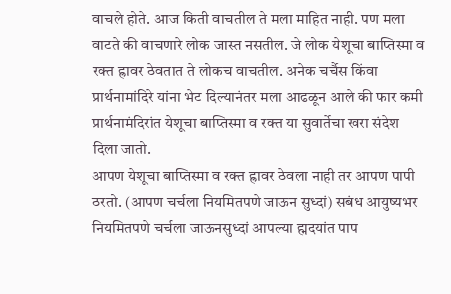वाचले होते. आज किती वाचतील ते मला माहित नाही. पण मला वाटते की वाचणारे लोक जास्त नसतील. जे लोक येशूचा बाप्तिस्मा व रक्त ह्रावर ठेवतात ते लोकच वाचतील. अनेक चर्चैस किंवा प्रार्थनामांदिरे यांना भेट दिल्यानंतर मला आढळून आले की फार कमी प्रार्थनामंदिरांत येशूचा बाप्तिस्मा व रक्त या सुवार्तेचा खरा संदेश दिला जातो.
आपण येशूचा बाप्तिस्मा व रक्त ह्रावर ठेवला नाही तर आपण पापी ठरतो. (आपण चर्चला नियमितपणे जाऊन सुध्दां) सबंध आयुष्यभर नियमितपणे चर्चला जाऊनसुध्दां आपल्या ह्मदयांत पाप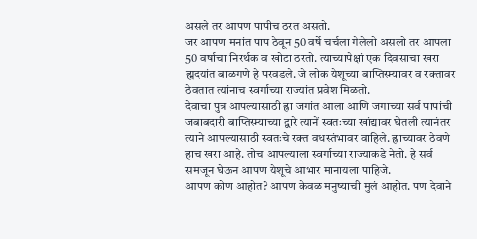असले तर आपण पापीच ठरत असतो.
जर आपण मनांत पाप ठेवून 50 वर्षे चर्चला गेलेलो असलो तर आपला 50 वर्षाचा निरर्थक व खोटा ठरतो. त्याच्यापेक्षां एक दिवसाचा खरा ह्मदयांत बाळगणे हे परवडले. जे लोक येशूच्या बाप्तिस्म्यावर व रक्तावर ठेवतात त्यांनाच स्वर्गाच्या राज्यांत प्रवेश मिळतो.
देवाचा पुत्र आपल्यासाठी ह्रा जगांत आला आणि जगाच्या सर्व पापांची जबाबदारी बाप्तिस्म्याच्या द्वारे त्यानें स्वतःच्या खांद्यावर घेतली त्यानंतर त्याने आपल्यासाठी स्वतःचे रक्त वधस्तंभावर वाहिले. ह्राच्यावर ठेवणे हाच खरा आहे. तोच आपल्याला स्वर्गाच्या राज्याकडे नेतो. हे सर्व समजून घेऊन आपण येशूचे आभार मानायला पाहिजे.
आपण कोण आहोत? आपण केवळ मनुष्याची मुलं आहोत. पण देवाने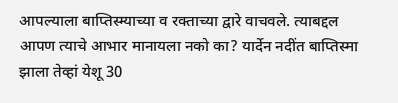आपल्याला बाप्तिस्म्याच्या व रक्ताच्या द्वारे वाचवले. त्याबद्दल आपण त्याचे आभार मानायला नको का? यार्देन नदींत बाप्तिस्मा झाला तेव्हां येशू 30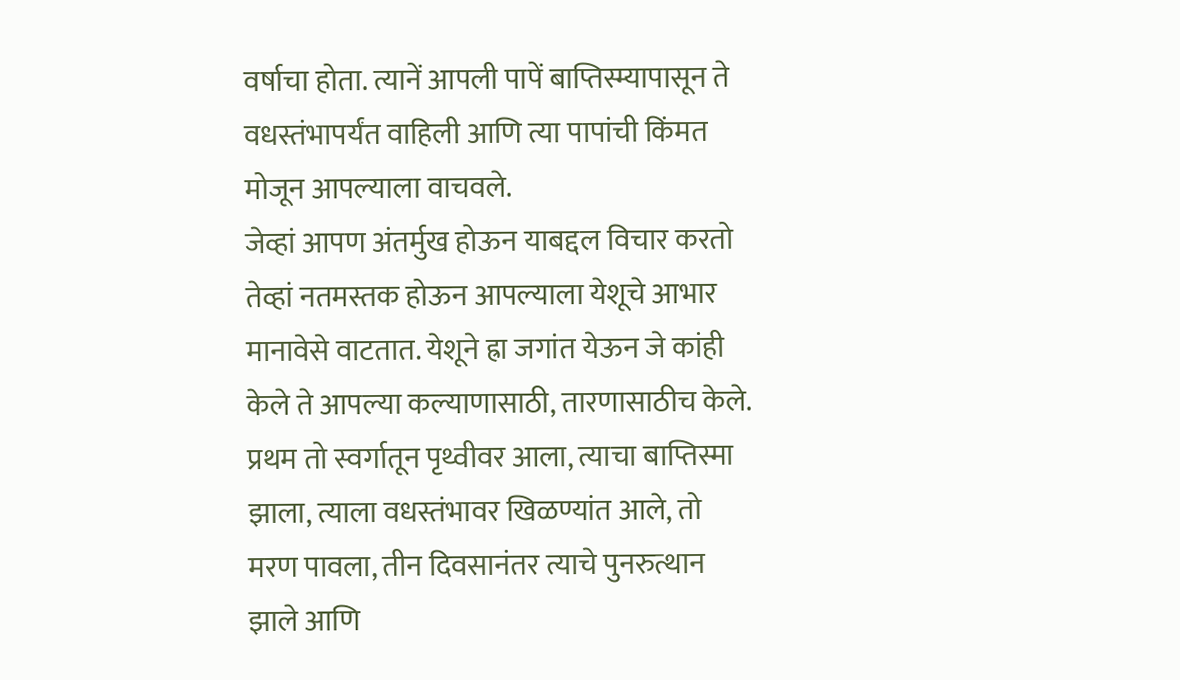वर्षाचा होता. त्यानें आपली पापें बाप्तिस्म्यापासून ते वधस्तंभापर्यंत वाहिली आणि त्या पापांची किंमत मोजून आपल्याला वाचवले.
जेव्हां आपण अंतर्मुख होऊन याबद्दल विचार करतो तेव्हां नतमस्तक होऊन आपल्याला येशूचे आभार मानावेसे वाटतात. येशूने ह्रा जगांत येऊन जे कांही केले ते आपल्या कल्याणासाठी, तारणासाठीच केले. प्रथम तो स्वर्गातून पृथ्वीवर आला, त्याचा बाप्तिस्मा झाला, त्याला वधस्तंभावर खिळण्यांत आले, तो मरण पावला, तीन दिवसानंतर त्याचे पुनरुत्थान झाले आणि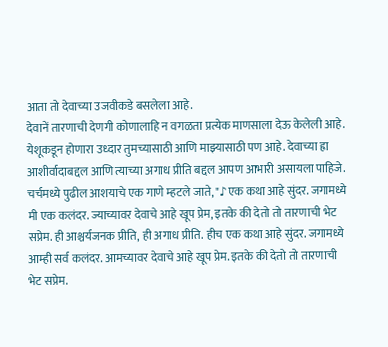आता तो देवाच्या उजवीकडे बसलेला आहे.
देवानें तारणाची देणगी कोणालाहि न वगळता प्रत्येक माणसाला देऊ केलेली आहे. येशूकडून होणारा उध्दार तुमच्यासाठी आणि माझ्यासाठी पण आहे. देवाच्या ह्रा आशीर्वादाबद्दल आणि त्याच्या अगाध प्रीति बद्दल आपण आभारी असायला पाहिजे.
चर्चमध्ये पुढील आशयाचे एक गाणे म्हटले जाते, "♪एक कथा आहे सुंदर. जगामध्ये मी एक कलंदर. ज्याच्यावर देवाचे आहे खूप प्रेम, इतके की देतो तो तारणाची भेट सप्रेम. ही आश्चर्यजनक प्रीति, ही अगाध प्रीति. हीच एक कथा आहे सुंदर. जगामध्ये आम्ही सर्व कलंदर. आमच्यावर देवाचे आहे खूप प्रेम. इतके की देतो तो तारणाची भेट सप्रेम.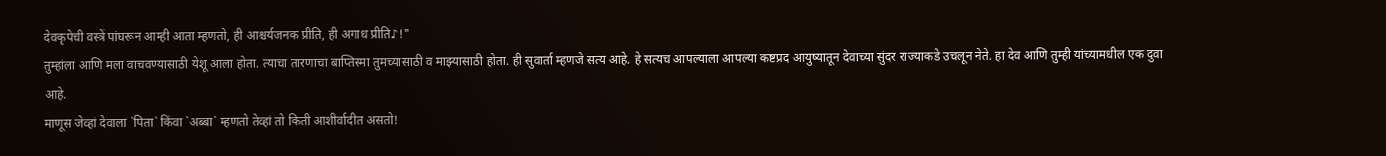देवकृपेची वस्त्रें पांघरून आम्ही आता म्हणतो, ही आश्चर्यजनक प्रीति, ही अगाध प्रीति♪!"
तुम्हांला आणि मला वाचवण्यासाठी येशू आला होता. त्याचा तारणाचा बाप्तिस्मा तुमच्यासाठी व माझ्यासाठी होता. ही सुवार्ता म्हणजे सत्य आहे. हे सत्यच आपल्याला आपल्या कष्टप्रद आयुष्यातून देवाच्या सुंदर राज्याकडे उचलून नेते. हा देव आणि तुम्ही यांच्यामधील एक दुवा आहे.
माणूस जेव्हां देवाला `पिता` किंवा `अब्बा` म्हणतो तेव्हां तो किती आशीर्वादीत असतो!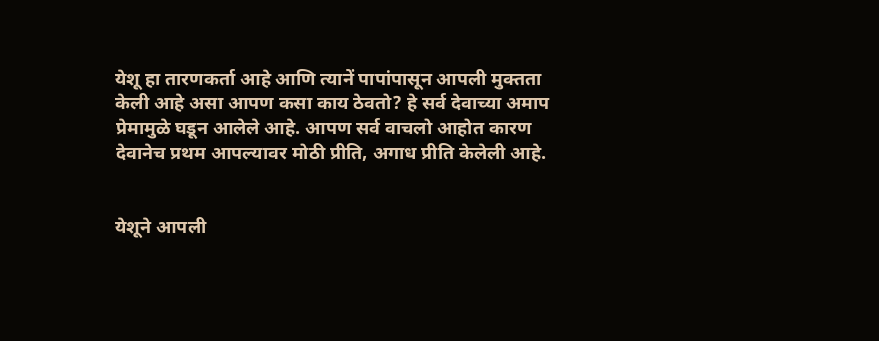येशू हा तारणकर्ता आहे आणि त्यानें पापांपासून आपली मुक्तता केली आहे असा आपण कसा काय ठेवतो? हे सर्व देवाच्या अमाप प्रेमामुळे घडून आलेले आहे. आपण सर्व वाचलो आहोत कारण देवानेच प्रथम आपल्यावर मोठी प्रीति, अगाध प्रीति केलेली आहे.


येशूने आपली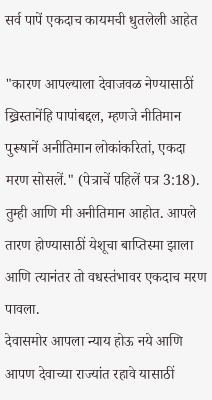सर्व पापें एकदाच कायमची धुतलेली आहेत

"कारण आपल्याला देवाजवळ नेण्यासाठीं ख्रिस्तानेंहि पापांबद्दल, म्हणजे नीतिमान पुरूषानें अनीतिमान लोकांकरितां, एकदा मरण सोसलें." (पेत्राचें पहिलें पत्र 3:18).
तुम्ही आणि मी अनीतिमान आहोत. आपले तारण होण्यासाठीं येशूचा बाप्तिस्मा झाला आणि त्यानंतर तो वधस्तंभावर एकदाच मरण पावला.
देवासमोर आपला न्याय होऊ नये आणि आपण देवाच्या राज्यांत रहावे यासाठीं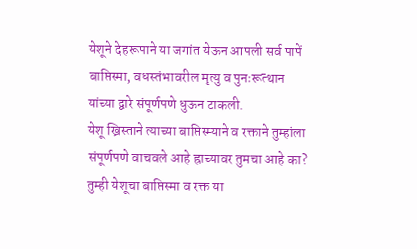येशूने देहरूपाने या जगांत येऊन आपली सर्व पापें बाप्तिस्मा, वधस्तंभावरील मृत्यु व पुनःरूत्थान यांच्या द्वारे संपूर्णपणे धुऊन टाकली.
येशू ख्रिस्ताने त्याच्या बाप्तिस्म्याने व रक्ताने तुम्हांला संपूर्णपणे वाचवले आहे ह्राच्यावर तुमचा आहे का? तुम्ही येशूचा बाप्तिस्मा व रक्त या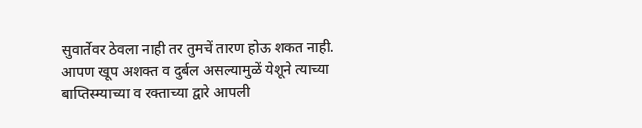सुवार्तेवर ठेवला नाही तर तुमचें तारण होऊ शकत नाही. आपण खूप अशक्त व दुर्बल असल्यामुळें येशूने त्याच्या बाप्तिस्म्याच्या व रक्ताच्या द्वारे आपली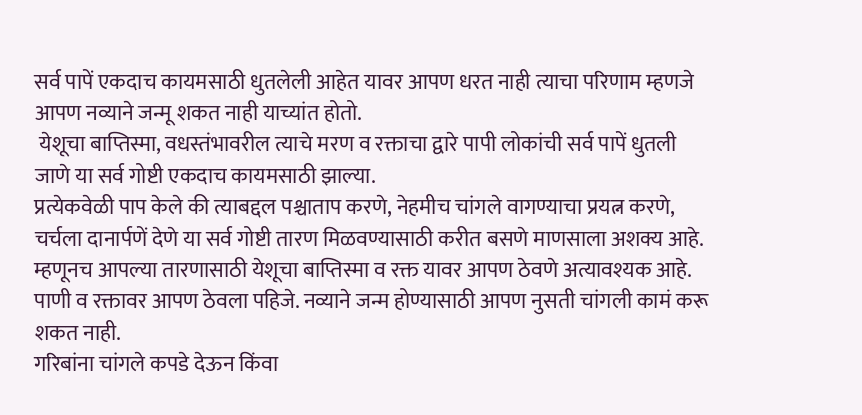सर्व पापें एकदाच कायमसाठी धुतलेली आहेत यावर आपण धरत नाही त्याचा परिणाम म्हणजे आपण नव्याने जन्मू शकत नाही याच्यांत होतो.
 येशूचा बाप्तिस्मा, वधस्तंभावरील त्याचे मरण व रक्ताचा द्वारे पापी लोकांची सर्व पापें धुतली जाणे या सर्व गोष्टी एकदाच कायमसाठी झाल्या.
प्रत्येकवेळी पाप केले की त्याबद्दल पश्चाताप करणे, नेहमीच चांगले वागण्याचा प्रयत्न करणे, चर्चला दानार्पणें देणे या सर्व गोष्टी तारण मिळवण्यासाठी करीत बसणे माणसाला अशक्य आहे.
म्हणूनच आपल्या तारणासाठी येशूचा बाप्तिस्मा व रक्त यावर आपण ठेवणे अत्यावश्यक आहे. पाणी व रक्तावर आपण ठेवला पहिजे. नव्याने जन्म होण्यासाठी आपण नुसती चांगली कामं करू शकत नाही.
गरिबांना चांगले कपडे देऊन किंवा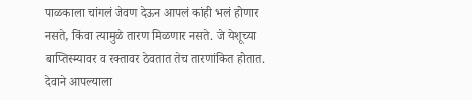पाळकाला चांगलं जेवण देऊन आपलं कांही भलं होणार नसते, किंवा त्यामुळे तारण मिळणार नसते. जे येशूच्या बाप्तिस्म्यावर व रक्तावर ठेवतात तेच तारणांकित होतात. देवाने आपल्याला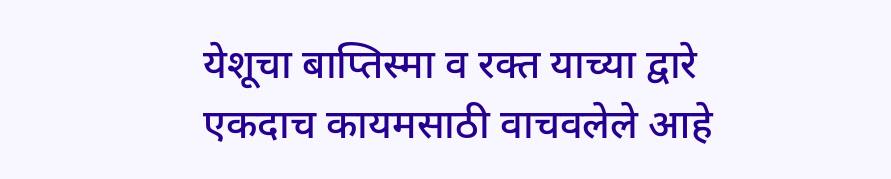येशूचा बाप्तिस्मा व रक्त याच्या द्वारे एकदाच कायमसाठी वाचवलेले आहे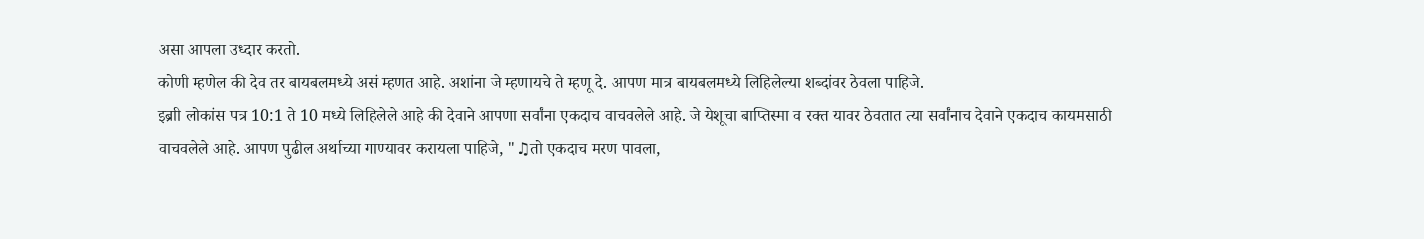असा आपला उध्दार करतो.
कोणी म्हणेल की देव तर बायबलमध्ये असं म्हणत आहे. अशांना जे म्हणायचे ते म्हणू दे. आपण मात्र बायबलमध्ये लिहिलेल्या शब्दांवर ठेवला पाहिजे.
इब्राी लोकांस पत्र 10:1 ते 10 मध्ये लिहिलेले आहे की देवाने आपणा सर्वांना एकदाच वाचवलेले आहे. जे येशूचा बाप्तिस्मा व रक्त यावर ठेवतात त्या सर्वांनाच देवाने एकदाच कायमसाठी वाचवलेले आहे. आपण पुढील अर्थाच्या गाण्यावर करायला पाहिजे, "♫तो एकदाच मरण पावला,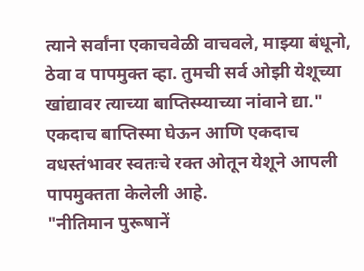त्याने सर्वांना एकाचवेळी वाचवले, माझ्या बंधूनो, ठेवा व पापमुक्त व्हा. तुमची सर्व ओझी येशूच्या खांद्यावर त्याच्या बाप्तिस्म्याच्या नांवाने द्या." एकदाच बाप्तिस्मा घेऊन आणि एकदाच वधस्तंभावर स्वतःचे रक्त ओतून येशूने आपली पापमुक्तता केलेली आहे.
"नीतिमान पुरूषानें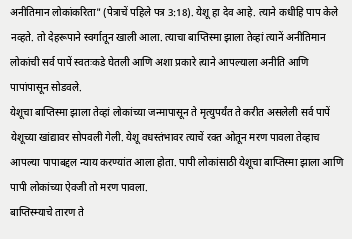अनीतिमान लोकांकरिता" (पेत्राचें पहिले पत्र 3:18). येशू हा देव आहे. त्याने कधीहि पाप केले नव्हते. तो देहरूपाने स्वर्गातून खाली आला. त्याचा बाप्तिस्मा झाला तेव्हां त्यानें अनीतिमान लोकांची सर्व पापें स्वतःकडे घेतली आणि अशा प्रकारे त्याने आपल्याला अनीति आणि पापांपासून सोडवले.
येशूचा बाप्तिस्मा झाला तेव्हां लोकांच्या जन्मापासून ते मृत्युपर्यंत ते करीत असलेली सर्व पापें येशूच्या खांद्यावर सोपवली गेली. येशू वधस्तंभावर त्याचें रक्त ओतून मरण पावला तेव्हाच आपल्या पापाबद्दल न्याय करण्यांत आला होता. पापी लोकांसाठी येशूचा बाप्तिस्मा झाला आणि पापी लोकांच्या ऐवजी तो मरण पावला.
बाप्तिस्म्याचे तारण ते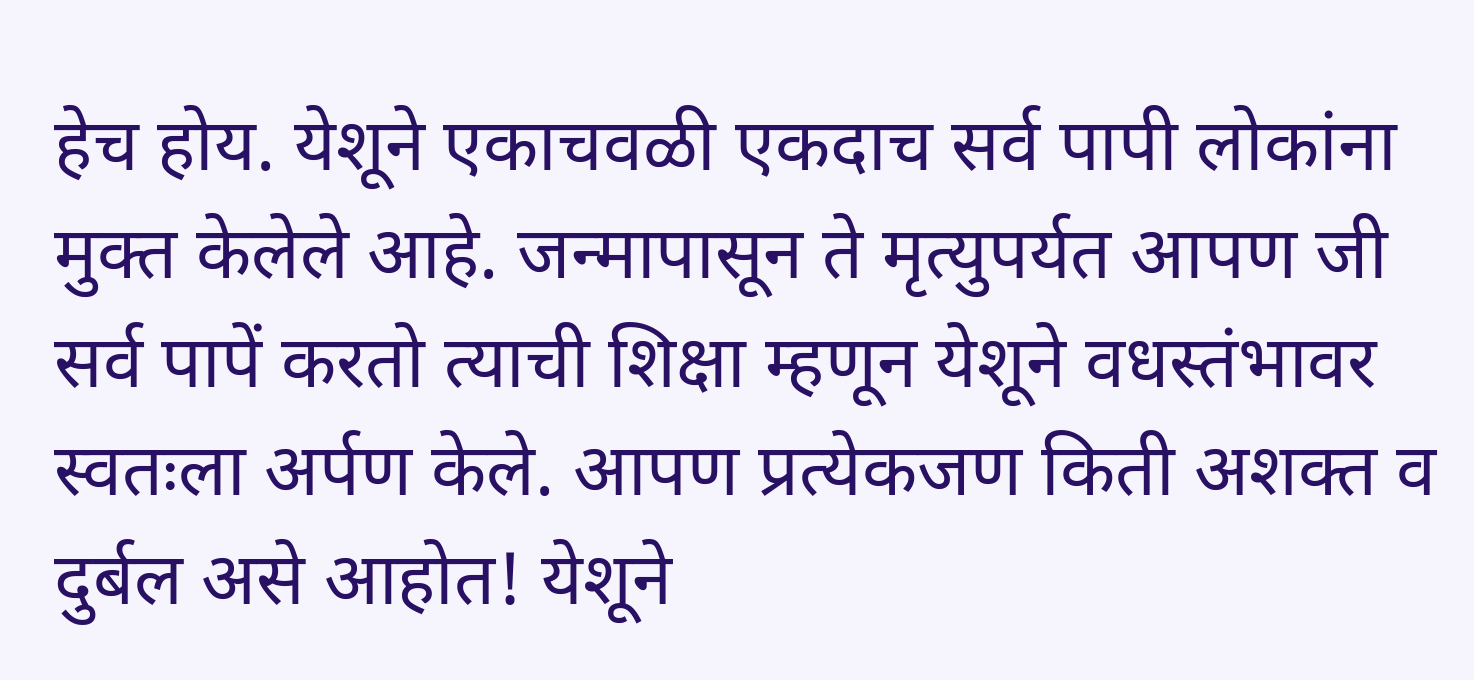हेच होय. येशूने एकाचवळी एकदाच सर्व पापी लोकांना मुक्त केलेले आहे. जन्मापासून ते मृत्युपर्यत आपण जी सर्व पापें करतो त्याची शिक्षा म्हणून येशूने वधस्तंभावर स्वतःला अर्पण केले. आपण प्रत्येकजण किती अशक्त व दुर्बल असे आहोत! येशूने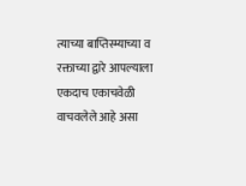त्याच्या बाप्तिस्म्याच्या व रक्ताच्या द्वारे आपल्याला एकदाच एकाचवेळी वाचवलेले आहे असा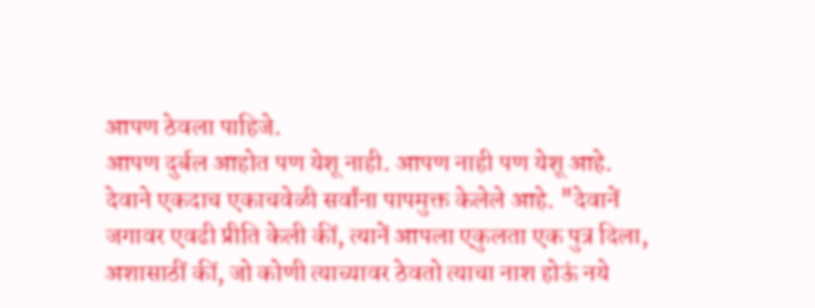आपण ठेवला पाहिजे.
आपण दुर्बल आहोत पण येशू नाही. आपण नाही पण येशू आहे. देवाने एकदाच एकाचवेळी सर्वांना पापमुक्त केलेले आहे. "देवानें जगावर एवढी प्रीति केली कीं, त्यानें आपला एकुलता एक पुत्र दिला, अशासाठीं कीं, जो कोणी त्याच्यावर ठेवतो त्याचा नाश होऊं नये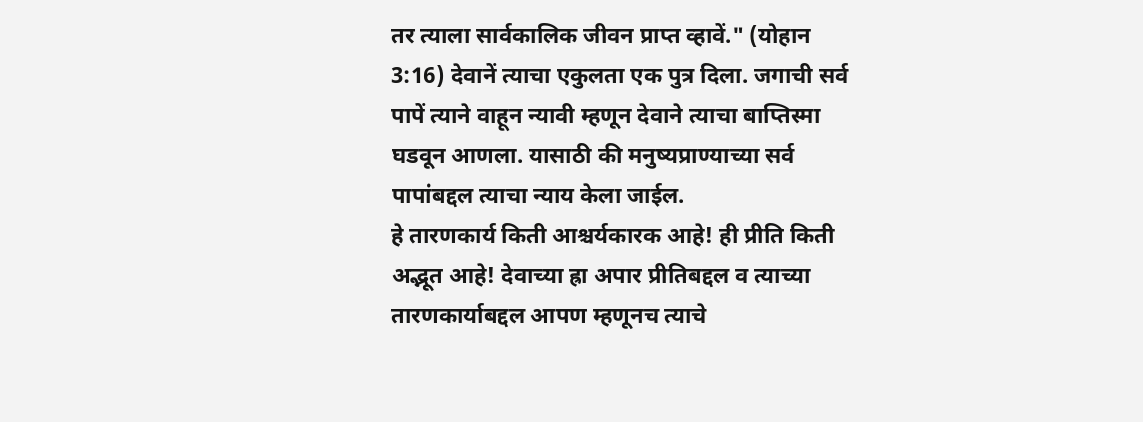तर त्याला सार्वकालिक जीवन प्राप्त व्हावें." (योहान 3:16) देवानें त्याचा एकुलता एक पुत्र दिला. जगाची सर्व पापें त्याने वाहून न्यावी म्हणून देवाने त्याचा बाप्तिस्मा घडवून आणला. यासाठी की मनुष्यप्राण्याच्या सर्व पापांबद्दल त्याचा न्याय केला जाईल.
हे तारणकार्य किती आश्चर्यकारक आहे! ही प्रीति किती अद्भूत आहे! देवाच्या ह्रा अपार प्रीतिबद्दल व त्याच्या तारणकार्याबद्दल आपण म्हणूनच त्याचे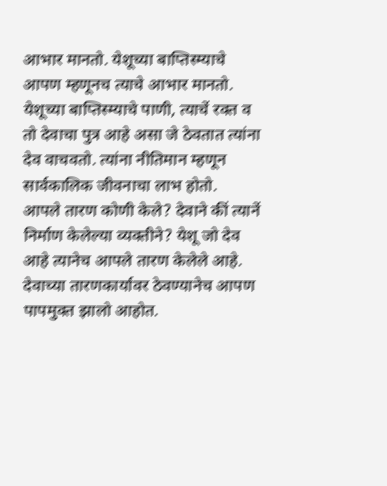आभार मानतो. येशूच्या बाप्तिस्म्याचे आपण म्हणूनच त्याचे आभार मानतो. येशूच्या बाप्तिस्म्याचे पाणी, त्याचें रक्त व तो देवाचा पुत्र आहे असा जे ठेवतात त्यांना देव वाचवतो. त्यांना नीतिमान म्हणून सार्वकालिक जीवनाचा लाभ होतो.
आपले तारण कोणी केले? देवाने कीं त्यानें निर्माण केलेल्या व्यक्तीने? येशू जो देव आहे त्यानेच आपले तारण केलेले आहे. देवाच्या तारणकार्यावर ठेवण्यानेच आपण पापमुक्त झालो आहोत.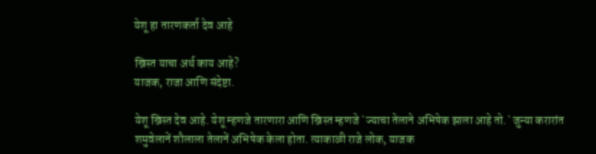येशू हा तारणकर्ता देव आहे

ख्रिस्त याचा अर्थ काय आहे?
याजक, राजा आणि संदेष्टा.

येशू ख्रिस्त देव आहे. येशू म्हणजे तारणारा आणि ख्रिस्त म्हणजे `ज्याचा तेलाने अभिषेक झाला आहे तो.` जुन्या करारांत शमुवेलानें शौलाला तेलानें अभिषेक केला होता. त्याकाळी राजे लोक, याजक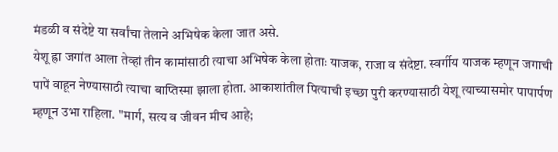मंडळी व संदेष्टे या सर्वांचा तेलाने अभिषेक केला जात असे.
येशू ह्रा जगांत आला तेव्हां तीन कामांसाठी त्याचा अभिषेक केला होताः याजक, राजा व संदेष्टा. स्वर्गीय याजक म्हणून जगाची पापें वाहून नेण्यासाठी त्याचा बाप्तिस्मा झाला होता. आकाशांतील पित्याची इच्छा पुरी करण्यासाठी येशू त्याच्यासमोर पापार्पण म्हणून उभा राहिला. "मार्ग, सत्य व जीवन मीच आहे;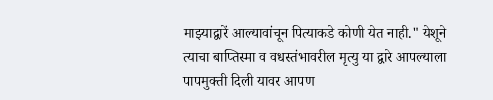माझ्याद्वारें आल्यावांचून पित्याकडे कोणी येत नाही." येशूने त्याचा बाप्तिस्मा व वधस्तंभावरील मृत्यु या द्वारे आपल्याला पापमुक्ती दिली यावर आपण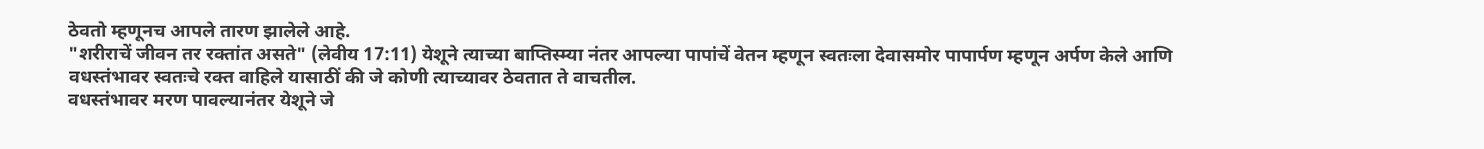ठेवतो म्हणूनच आपले तारण झालेले आहे.
"शरीराचें जीवन तर रक्तांत असते" (लेवीय 17:11) येशूने त्याच्या बाप्तिस्म्या नंतर आपल्या पापांचें वेतन म्हणून स्वतःला देवासमोर पापार्पण म्हणून अर्पण केले आणि वधस्तंभावर स्वतःचे रक्त वाहिले यासाठीं की जे कोणी त्याच्यावर ठेवतात ते वाचतील.
वधस्तंभावर मरण पावल्यानंतर येशूने जे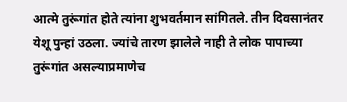आत्मे तुरूंगांत होते त्यांना शुभवर्तमान सांगितले. तीन दिवसानंतर येशू पुन्हां उठला. ज्यांचे तारण झालेले नाही ते लोक पापाच्या तुरूंगांत असल्याप्रमाणेच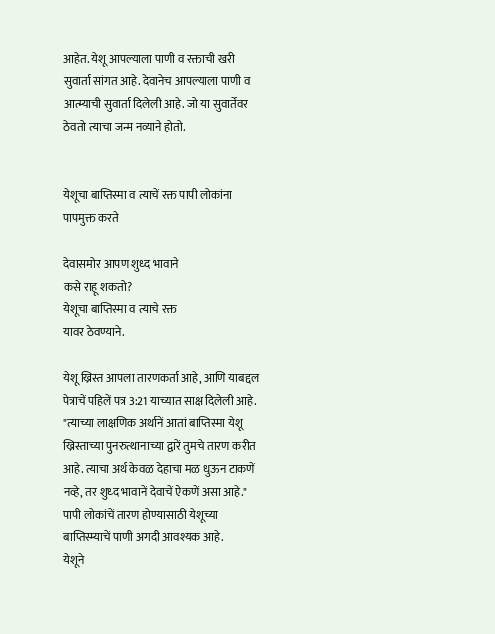आहेत. येशू आपल्याला पाणी व रक्ताची खरी सुवार्ता सांगत आहे. देवानेच आपल्याला पाणी व आत्म्याची सुवार्ता दिलेली आहे. जो या सुवार्तेवर ठेवतो त्याचा जन्म नव्याने होतो.


येशूचा बाप्तिस्मा व त्याचें रक्त पापी लोकांना पापमुक्त करते

देवासमोर आपण शुध्द भावाने
कसे राहू शकतो?
येशूचा बाप्तिस्मा व त्याचे रक्त
यावर ठेवण्याने.

येशू ख्रिस्त आपला तारणकर्ता आहे, आणि याबद्दल पेत्राचें पहिलें पत्र 3:21 याच्यात साक्ष दिलेली आहे. "त्याच्या लाक्षणिक अर्थानें आतां बाप्तिस्मा येशू ख्रिस्ताच्या पुनरुत्थानाच्या द्वारें तुमचे तारण करीत आहे. त्याचा अर्थ केवळ देहाचा मळ धुऊन टाकणें नव्हे, तर शुध्द भावानें देवाचें ऐकणें असा आहे." पापी लोकांचें तारण होण्यासाठी येशूच्या बाप्तिस्म्याचें पाणी अगदी आवश्यक आहे.
येशूने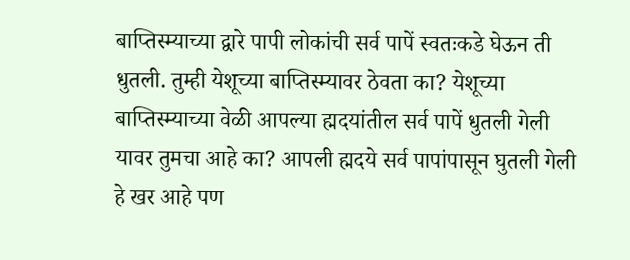बाप्तिस्म्याच्या द्वारे पापी लोकांची सर्व पापें स्वतःकडे घेऊन ती धुतली. तुम्ही येशूच्या बाप्तिस्म्यावर ठेवता का? येशूच्या बाप्तिस्म्याच्या वेळी आपल्या ह्मदयांतील सर्व पापें धुतली गेली यावर तुमचा आहे का? आपली ह्मदये सर्व पापांपासून घुतली गेली हे खर आहे पण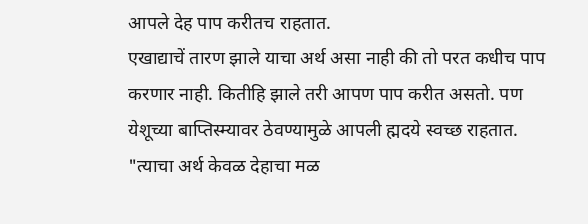आपले देह पाप करीतच राहतात.
एखाद्याचें तारण झाले याचा अर्थ असा नाही की तो परत कधीच पाप करणार नाही. कितीहि झाले तरी आपण पाप करीत असतो. पण येशूच्या बाप्तिस्म्यावर ठेवण्यामुळे आपली ह्मदये स्वच्छ राहतात. "त्याचा अर्थ केवळ देहाचा मळ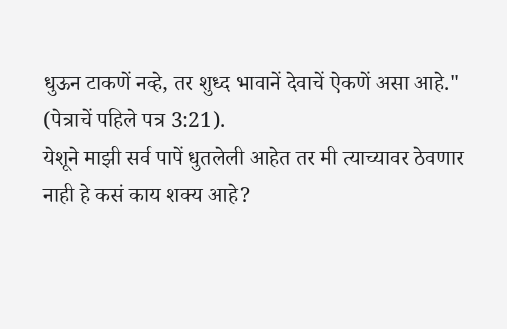धुऊन टाकणें नव्हे, तर शुध्द भावानें देवाचें ऐकणें असा आहे." (पेत्राचें पहिले पत्र 3:21).
येशूने माझी सर्व पापें धुतलेली आहेत तर मी त्याच्यावर ठेवणार नाही हे कसं काय शक्य आहे?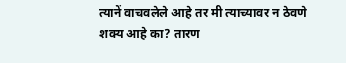त्यानें वाचवलेले आहे तर मी त्याच्यावर न ठेवणे शक्य आहे का? तारण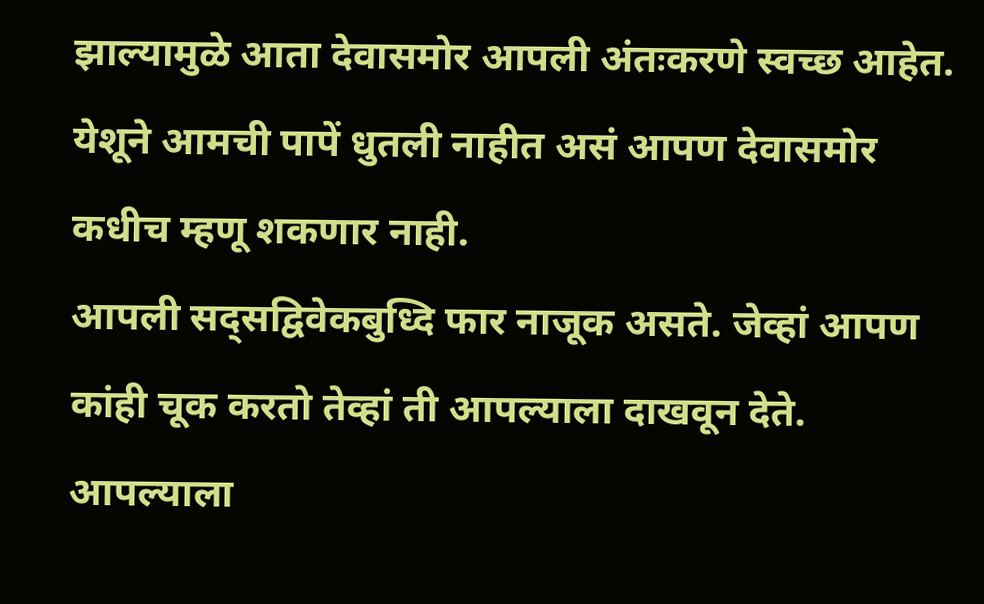झाल्यामुळे आता देवासमोर आपली अंतःकरणे स्वच्छ आहेत. येशूने आमची पापें धुतली नाहीत असं आपण देवासमोर कधीच म्हणू शकणार नाही.
आपली सद्सद्विवेकबुध्दि फार नाजूक असते. जेव्हां आपण कांही चूक करतो तेव्हां ती आपल्याला दाखवून देते. आपल्याला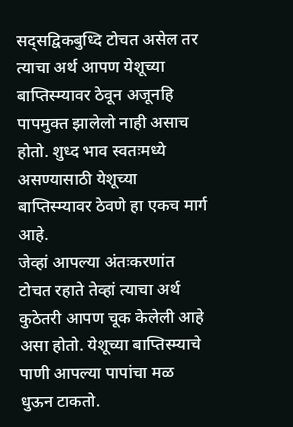सद्सद्विकबुध्दि टोचत असेल तर त्याचा अर्थ आपण येशूच्या बाप्तिस्म्यावर ठेवून अजूनहि पापमुक्त झालेलो नाही असाच होतो. शुध्द भाव स्वतःमध्ये असण्यासाठी येशूच्या बाप्तिस्म्यावर ठेवणे हा एकच मार्ग आहे.
जेव्हां आपल्या अंतःकरणांत टोचत रहाते तेव्हां त्याचा अर्थ कुठेतरी आपण चूक केलेली आहे असा होतो. येशूच्या बाप्तिस्म्याचे पाणी आपल्या पापांचा मळ धुऊन टाकतो.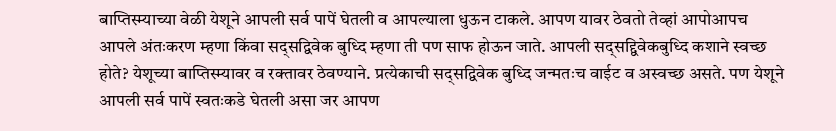बाप्तिस्म्याच्या वेळी येशूने आपली सर्व पापें घेतली व आपल्याला धुऊन टाकले. आपण यावर ठेवतो तेव्हां आपोआपच आपले अंतःकरण म्हणा किंवा सद्सद्विवेक बुध्दि म्हणा ती पण साफ होऊन जाते. आपली सद्सद्द्विवेकबुध्दि कशाने स्वच्छ होते? येशूच्या बाप्तिस्म्यावर व रक्तावर ठेवण्याने. प्रत्येकाची सद्सद्विवेक बुध्दि जन्मतःच वाईट व अस्वच्छ असते. पण येशूने आपली सर्व पापें स्वतःकडे घेतली असा जर आपण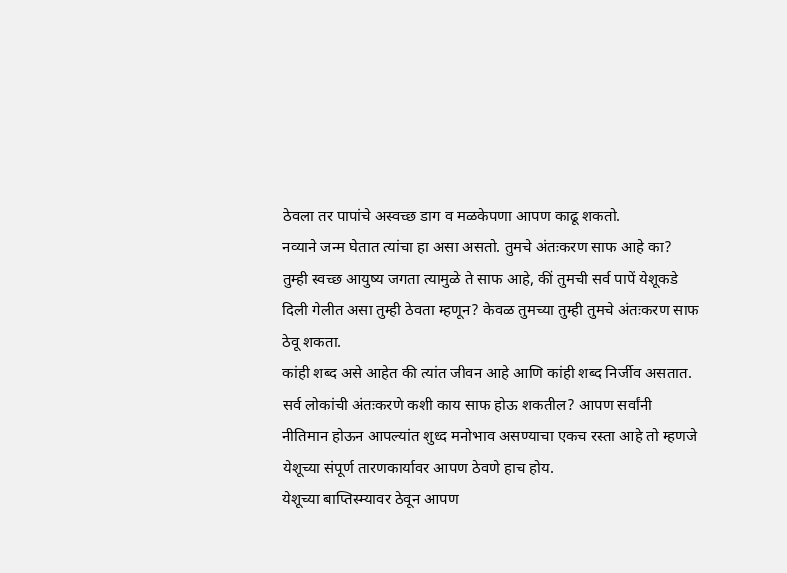ठेवला तर पापांचे अस्वच्छ डाग व मळकेपणा आपण काढू शकतो.
नव्याने जन्म घेतात त्यांचा हा असा असतो. तुमचे अंतःकरण साफ आहे का? तुम्ही स्वच्छ आयुष्य जगता त्यामुळे ते साफ आहे, कीं तुमची सर्व पापें येशूकडे दिली गेलीत असा तुम्ही ठेवता म्हणून? केवळ तुमच्या तुम्ही तुमचे अंतःकरण साफ ठेवू शकता.
कांही शब्द असे आहेत की त्यांत जीवन आहे आणि कांही शब्द निर्जीव असतात. सर्व लोकांची अंतःकरणे कशी काय साफ होऊ शकतील? आपण सर्वांनी नीतिमान होऊन आपल्यांत शुध्द मनोभाव असण्याचा एकच रस्ता आहे तो म्हणजे येशूच्या संपूर्ण तारणकार्यावर आपण ठेवणे हाच होय.
येशूच्या बाप्तिस्म्यावर ठेवून आपण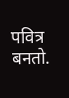पवित्र बनतो.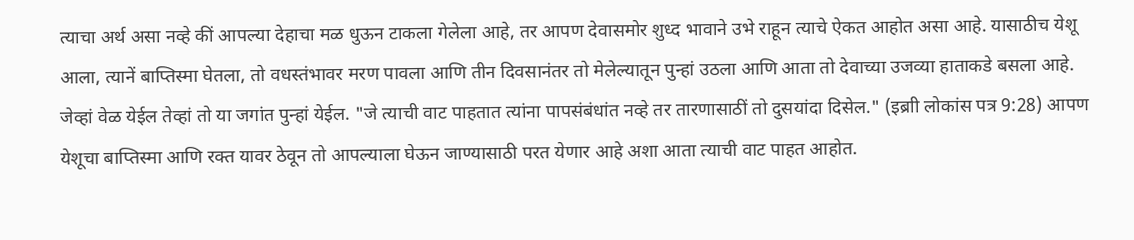त्याचा अर्थ असा नव्हे कीं आपल्या देहाचा मळ धुऊन टाकला गेलेला आहे, तर आपण देवासमोर शुध्द भावाने उभे राहून त्याचे ऐकत आहोत असा आहे. यासाठीच येशू आला, त्यानें बाप्तिस्मा घेतला, तो वधस्तंभावर मरण पावला आणि तीन दिवसानंतर तो मेलेल्यातून पुन्हां उठला आणि आता तो देवाच्या उजव्या हाताकडे बसला आहे.
जेव्हां वेळ येईल तेव्हां तो या जगांत पुन्हां येईल. "जे त्याची वाट पाहतात त्यांना पापसंबंधांत नव्हे तर तारणासाठीं तो दुसयांदा दिसेल." (इब्राी लोकांस पत्र 9:28) आपण येशूचा बाप्तिस्मा आणि रक्त यावर ठेवून तो आपल्याला घेऊन जाण्यासाठी परत येणार आहे अशा आता त्याची वाट पाहत आहोत.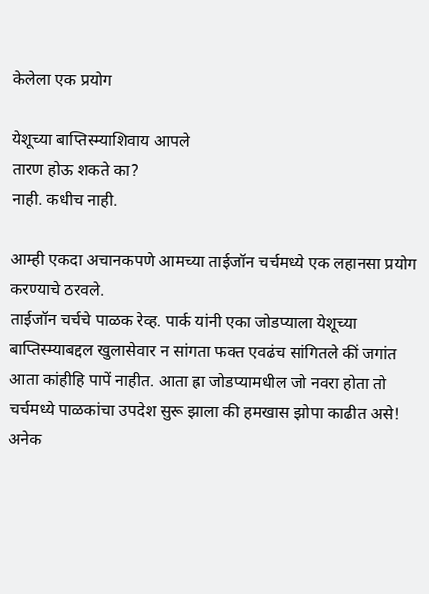केलेला एक प्रयोग

येशूच्या बाप्तिस्म्याशिवाय आपले
तारण होऊ शकते का?
नाही. कधीच नाही.

आम्ही एकदा अचानकपणे आमच्या ताईजॉन चर्चमध्ये एक लहानसा प्रयोग करण्याचे ठरवले.
ताईजॉन चर्चचे पाळक रेव्ह. पार्क यांनी एका जोडप्याला येशूच्या बाप्तिस्म्याबद्दल खुलासेवार न सांगता फक्त एवढंच सांगितले कीं जगांत आता कांहीहि पापें नाहीत. आता ह्रा जोडप्यामधील जो नवरा होता तो चर्चमध्ये पाळकांचा उपदेश सुरू झाला की हमखास झोपा काढीत असे! अनेक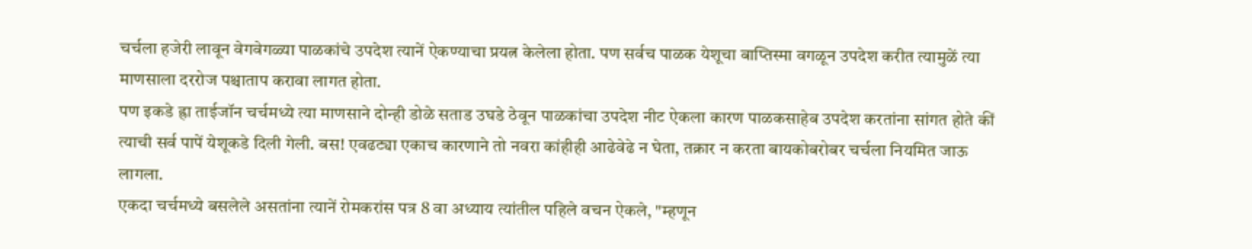चर्चला हजेरी लावून वेगवेगळ्या पाळकांचे उपदेश त्यानें ऐकण्याचा प्रयत्न केलेला होता. पण सर्वच पाळक येशूचा बाप्तिस्मा वगळून उपदेश करीत त्यामुळें त्या माणसाला दररोज पश्चाताप करावा लागत होता.
पण इकडे ह्रा ताईजॉन चर्चमध्ये त्या माणसाने दोन्ही डोळे सताड उघडे ठेवून पाळकांचा उपदेश नीट ऐकला कारण पाळकसाहेब उपदेश करतांना सांगत होते कीं त्याची सर्व पापें येशूकडे दिली गेली. बस! एवढट्या एकाच कारणाने तो नवरा कांहीही आढेवेढे न घेता, तक्रार न करता बायकोबरोबर चर्चला नियमित जाऊ लागला.
एकदा चर्चमध्ये बसलेले असतांना त्यानें रोमकरांस पत्र 8 वा अध्याय त्यांतील पहिले वचन ऐकले, "म्हणून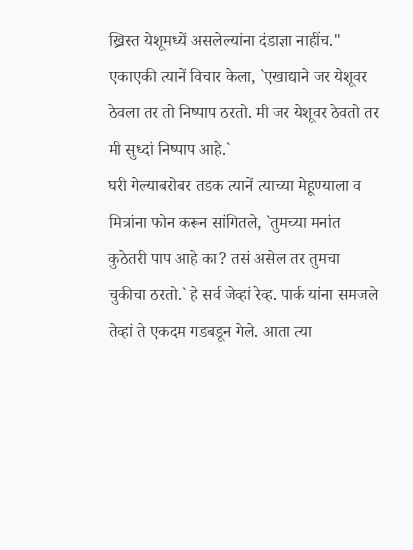ख्रिस्त येशूमध्यें असलेल्यांना दंडाज्ञा नाहींच." एकाएकी त्यानें विचार केला, `एखाद्याने जर येशूवर ठेवला तर तो निष्पाप ठरतो. मी जर येशूवर ठेवतो तर मी सुध्दां निष्पाप आहे.`
घरी गेल्याबरोबर तडक त्यानें त्याच्या मेहूण्याला व मित्रांना फोन करून सांगितले, `तुमच्या मनांत कुठेतरी पाप आहे का? तसं असेल तर तुमचा चुकीचा ठरतो.` हे सर्व जेव्हां रेव्ह. पार्क यांना समजले तेव्हां ते एकदम गडबडून गेले. आता त्या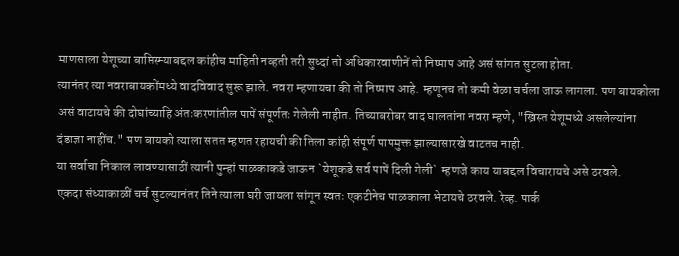माणसाला येशूच्या बाप्तिस्म्याबद्दल कांहीच माहिती नव्हती तरी सुध्दां तो अधिकारवाणीनें तो निष्पाप आहे असं सांगत सुटला होता.
त्यानंतर त्या नवराबायकोंमध्ये वादविवाद सुरू झाले. नवरा म्हणायचा की तो निष्पाप आहे. म्हणूनच तो कमी वेळा चर्चला जाऊ लागला. पण बायकोला असं वाटायचे की दोघांच्याहि अंतःकरणांतील पापें संपूर्णतः गेलेली नाहीत. तिच्याबरोबर वाद घालतांना नवरा म्हणे, "ख्रिस्त येशूमध्ये असलेल्यांना दंडाज्ञा नाहींच." पण बायको त्याला सतत म्हणत रहायची की तिला कांही संपूर्ण पापमुक्त झाल्यासारखे वाटतच नाही.
या सर्वाचा निकाल लावण्यासाठीं त्यानी पुन्हां पाळकाकडे जाऊन `येशूकडे सर्व पापें दिली गेली` म्हणजे काय याबद्दल विचारायचे असे ठरवले.
एकदा संध्याकाळीं चर्च सुटल्यानंतर तिने त्याला घरी जायला सांगून स्वतः एकटीनेच पाळकाला भेटायचे ठरवले. रेव्ह. पार्क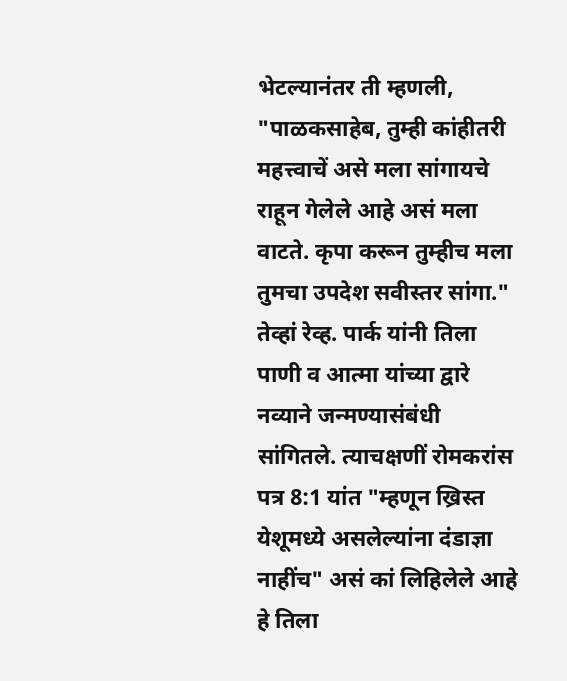भेटल्यानंतर ती म्हणली, "पाळकसाहेब, तुम्ही कांहीतरी महत्त्वाचें असे मला सांगायचे राहून गेलेले आहे असं मला वाटते. कृपा करून तुम्हीच मला तुमचा उपदेश सवीस्तर सांगा." तेव्हां रेव्ह. पार्क यांनी तिला पाणी व आत्मा यांच्या द्वारे नव्याने जन्मण्यासंबंधी सांगितले. त्याचक्षणीं रोमकरांस पत्र 8:1 यांत "म्हणून ख्रिस्त येशूमध्ये असलेल्यांना दंडाज्ञा नाहींच" असं कां लिहिलेले आहे हे तिला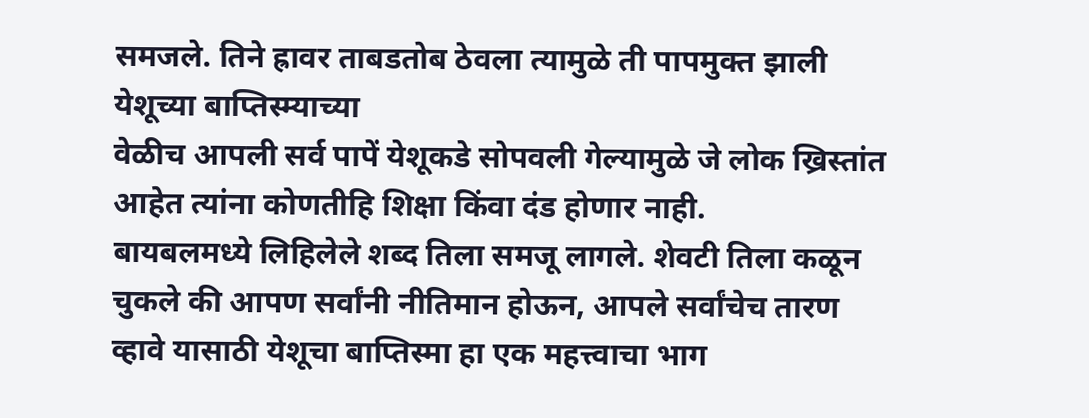समजले. तिने ह्रावर ताबडतोब ठेवला त्यामुळे ती पापमुक्त झाली येशूच्या बाप्तिस्म्याच्या
वेळीच आपली सर्व पापें येशूकडे सोपवली गेल्यामुळे जे लोक ख्रिस्तांत आहेत त्यांना कोणतीहि शिक्षा किंवा दंड होणार नाही.
बायबलमध्ये लिहिलेले शब्द तिला समजू लागले. शेवटी तिला कळून चुकले की आपण सर्वांनी नीतिमान होऊन, आपले सर्वांचेच तारण व्हावे यासाठी येशूचा बाप्तिस्मा हा एक महत्त्वाचा भाग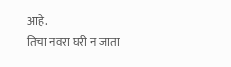आहे.
तिचा नवरा घरी न जाता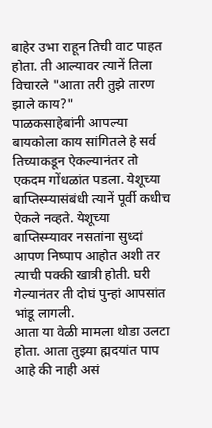बाहेर उभा राहून तिची वाट पाहत होता. ती आल्यावर त्यानें तिला विचारले "आता तरी तुझे तारण झाले काय?"
पाळकसाहेबांनी आपल्या बायकोला काय सांगितले हे सर्व तिच्याकडून ऐकल्यानंतर तो एकदम गोंधळांत पडला. येशूच्या बाप्तिस्म्यासंबंधी त्यानें पूर्वी कधीच ऐकले नव्हते. येशूच्या बाप्तिस्म्यावर नसतांना सुध्दां आपण निष्पाप आहोत अशी तर त्याची पक्की खात्री होती. घरी गेल्यानंतर ती दोघं पुन्हां आपसांत भांडू लागली.
आता या वेळी मामला थोडा उलटा होता. आता तुझ्या ह्मदयांत पाप आहे की नाही असं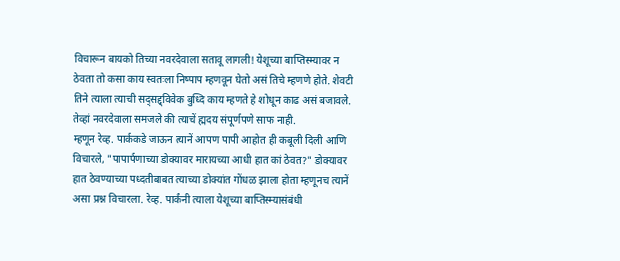विचारून बायको तिच्या नवरदेवाला सतावू लागली! येशूच्या बाप्तिस्म्यावर न ठेवता तो कसा काय स्वतःला निष्पाप म्हणवून घेतो असं तिचे म्हणणे होते. शेवटी तिने त्याला त्याची सद्सद्द्विवेक बुध्दि काय म्हणते हे शोधून काढ असं बजावले. तेव्हां नवरदेवाला समजले की त्याचें ह्मदय संपूर्णपणे साफ नाही.
म्हणून रेव्ह. पार्ककडे जाऊन त्यानें आपण पापी आहोत ही कबूली दिली आणि विचारले, "पापार्पणाच्या डोक्यावर मारायच्या आधी हात कां ठेवत?" डोक्यावर हात ठेवण्याच्या पध्दतीबाबत त्याच्या डोक्यांत गोंधळ झाला होता म्हणूनच त्यानें असा प्रश्न विचारला. रेव्ह. पार्कंनी त्याला येशूच्या बाप्तिस्म्यासंबंधी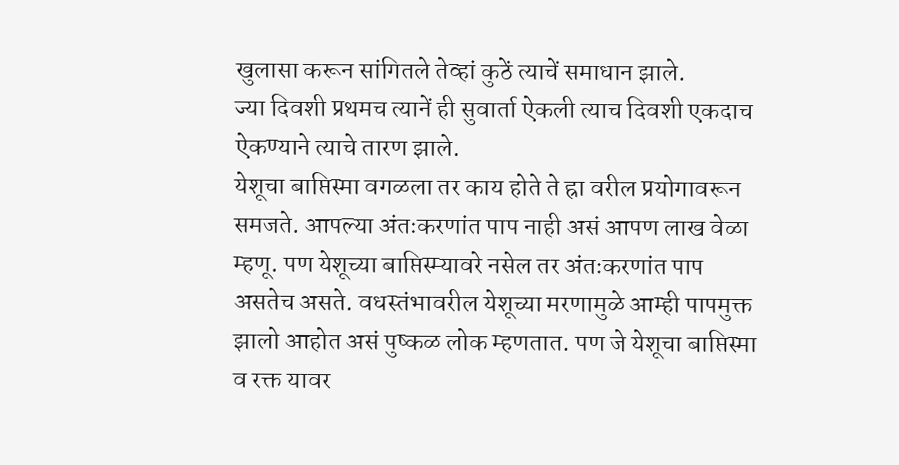खुलासा करून सांगितले तेव्हां कुठें त्याचें समाधान झाले.
ज्या दिवशी प्रथमच त्यानें ही सुवार्ता ऐकली त्याच दिवशी एकदाच ऐकण्याने त्याचे तारण झाले.
येशूचा बाप्तिस्मा वगळला तर काय होते ते ह्रा वरील प्रयोगावरून समजते. आपल्या अंतःकरणांत पाप नाही असं आपण लाख वेळा म्हणू. पण येशूच्या बाप्तिस्म्यावरे नसेल तर अंतःकरणांत पाप असतेच असते. वधस्तंभावरील येशूच्या मरणामुळे आम्ही पापमुक्त झालो आहोत असं पुष्कळ लोक म्हणतात. पण जे येशूचा बाप्तिस्मा व रक्त यावर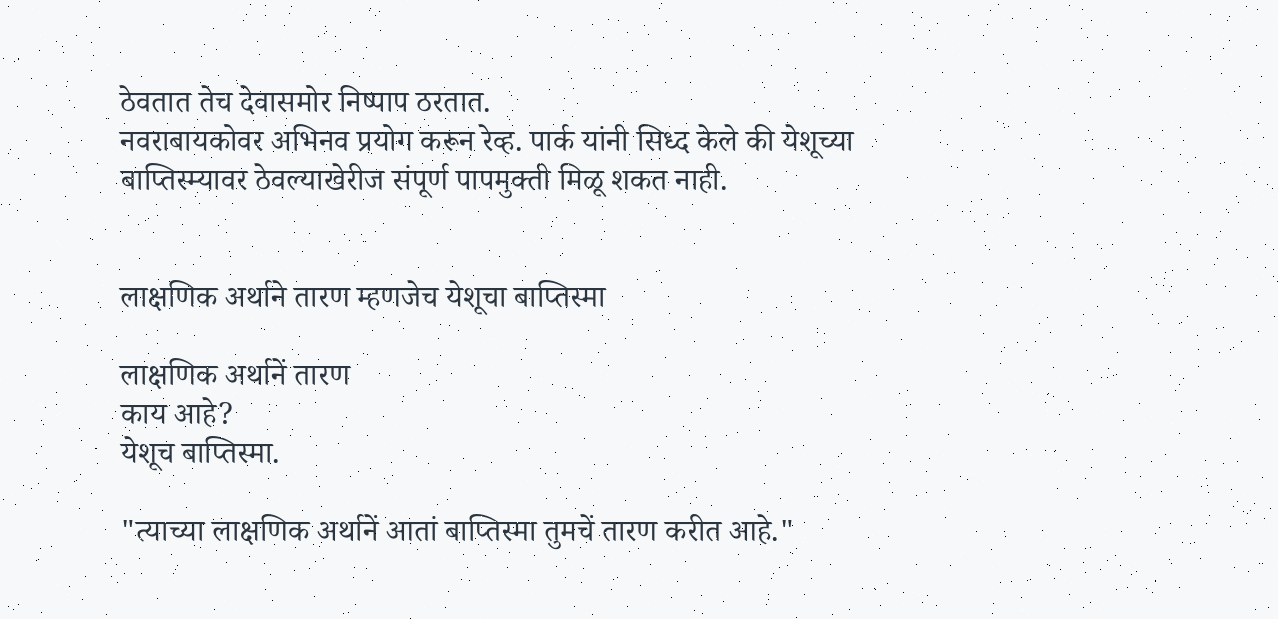ठेवतात तेच देवासमोर निष्पाप ठरतात.
नवराबायकोवर अभिनव प्रयोग करून रेव्ह. पार्क यांनी सिध्द केले की येशूच्या बाप्तिस्म्यावर ठेवल्याखेरीज संपूर्ण पापमुक्ती मिळू शकत नाही.


लाक्षणिक अर्थाने तारण म्हणजेच येशूचा बाप्तिस्मा

लाक्षणिक अर्थानें तारण
काय आहे?
येशूच बाप्तिस्मा.

"त्याच्या लाक्षणिक अर्थानें आतां बाप्तिस्मा तुमचें तारण करीत आहे."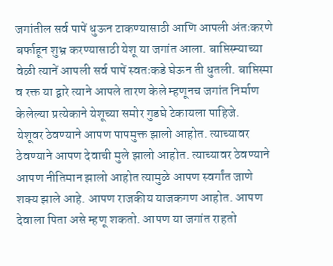जगांतील सर्व पापें धुऊन टाकण्यासाठी आणि आपली अंतःकरणे बर्फाहून शुभ्र करण्यासाठी येशू या जगांत आला. बाप्तिस्म्याच्या वेळी त्यानें आपली सर्व पापें स्वतःकडे घेऊन ती धुतली. बाप्तिस्मा व रक्त या द्वारे त्याने आपले तारण केले म्हणूनच जगांत निर्माण केलेल्या प्रत्येकाने येशूच्या समोर गुडघे टेकायला पाहिजे.
येशूवर ठेवण्याने आपण पापमुक्त झालो आहोत. त्याच्यावर ठेवण्याने आपण देवाची मुले झालो आहोत. त्याच्यावर ठेवण्याने आपण नीतिमान झालो आहोत त्यामुळे आपण स्वर्गांत जाणे शक्य झाले आहे. आपण राजकीय याजकगण आहोत. आपण देवाला पिता असे म्हणू शकतो. आपण या जगांत राहतो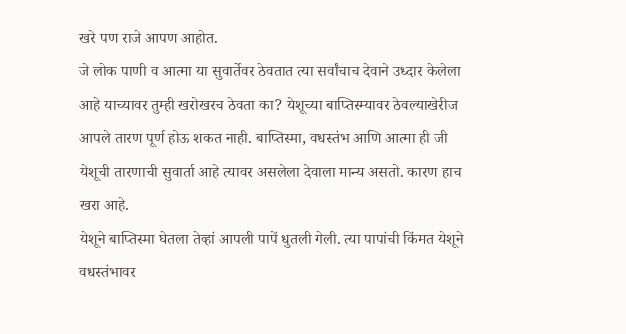खरे पण राजे आपण आहोत.
जे लोक पाणी व आत्मा या सुवार्तेवर ठेवतात त्या सर्वांचाच देवाने उध्दार केलेला आहे याच्यावर तुम्ही खरोखरच ठेवता का? येशूच्या बाप्तिस्म्यावर ठेवल्याखेरीज आपले तारण पूर्ण होऊ शकत नाही. बाप्तिस्मा, वधस्तंभ आणि आत्मा ही जी येशूची तारणाची सुवार्ता आहे त्यावर असलेला देवाला मान्य असतो. कारण हाच खरा आहे.
येशूने बाप्तिस्मा घेतला तेव्हां आपली पापें धुतली गेली. त्या पापांची किंमत येशूने वधस्तंभावर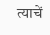त्याचें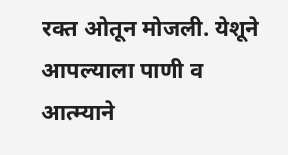रक्त ओतून मोजली. येशूने आपल्याला पाणी व आत्म्याने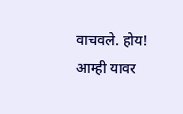वाचवले. होय! आम्ही यावर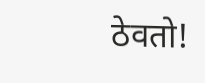ठेवतो!